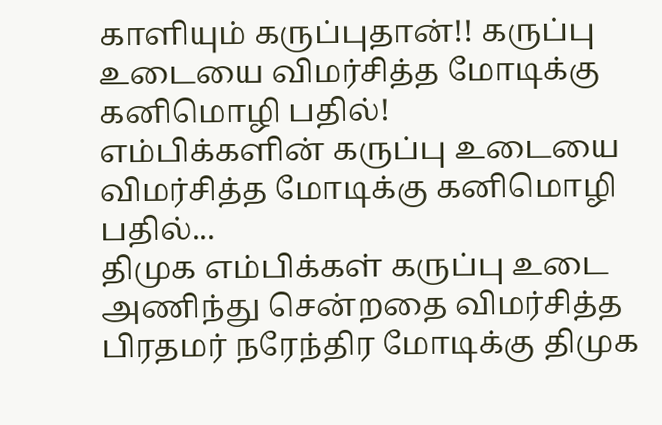காளியும் கருப்புதான்!! கருப்பு உடையை விமர்சித்த மோடிக்கு கனிமொழி பதில்!
எம்பிக்களின் கருப்பு உடையை விமர்சித்த மோடிக்கு கனிமொழி பதில்...
திமுக எம்பிக்கள் கருப்பு உடை அணிந்து சென்றதை விமர்சித்த பிரதமர் நரேந்திர மோடிக்கு திமுக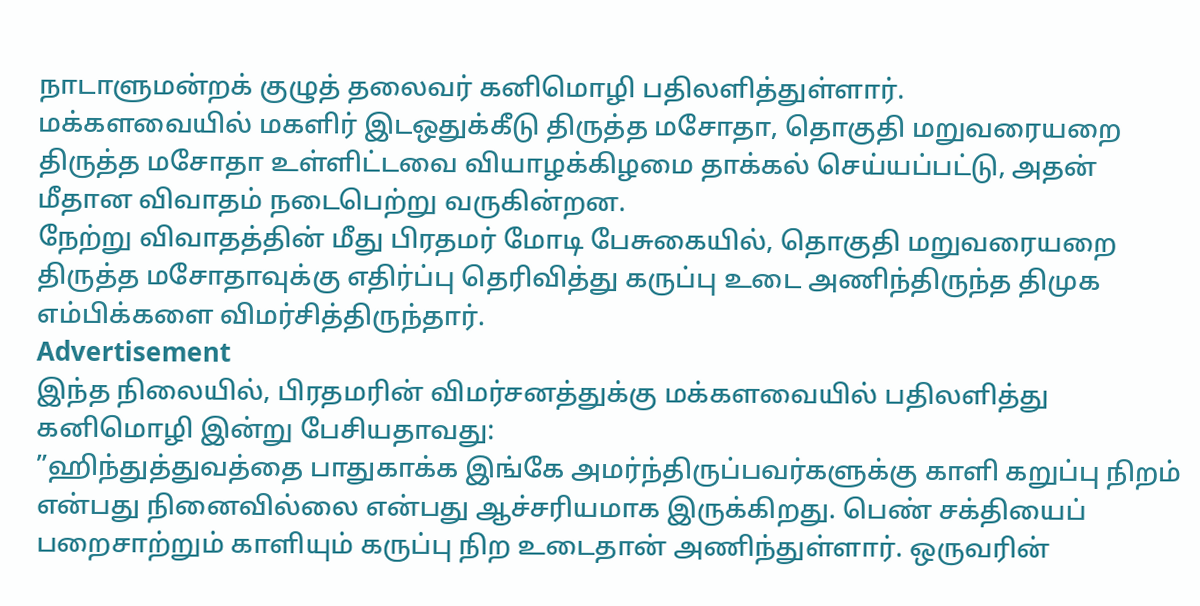நாடாளுமன்றக் குழுத் தலைவர் கனிமொழி பதிலளித்துள்ளார்.
மக்களவையில் மகளிர் இடஒதுக்கீடு திருத்த மசோதா, தொகுதி மறுவரையறை திருத்த மசோதா உள்ளிட்டவை வியாழக்கிழமை தாக்கல் செய்யப்பட்டு, அதன் மீதான விவாதம் நடைபெற்று வருகின்றன.
நேற்று விவாதத்தின் மீது பிரதமர் மோடி பேசுகையில், தொகுதி மறுவரையறை திருத்த மசோதாவுக்கு எதிர்ப்பு தெரிவித்து கருப்பு உடை அணிந்திருந்த திமுக எம்பிக்களை விமர்சித்திருந்தார்.
Advertisement
இந்த நிலையில், பிரதமரின் விமர்சனத்துக்கு மக்களவையில் பதிலளித்து கனிமொழி இன்று பேசியதாவது:
”ஹிந்துத்துவத்தை பாதுகாக்க இங்கே அமர்ந்திருப்பவர்களுக்கு காளி கறுப்பு நிறம் என்பது நினைவில்லை என்பது ஆச்சரியமாக இருக்கிறது. பெண் சக்தியைப் பறைசாற்றும் காளியும் கருப்பு நிற உடைதான் அணிந்துள்ளார். ஒருவரின்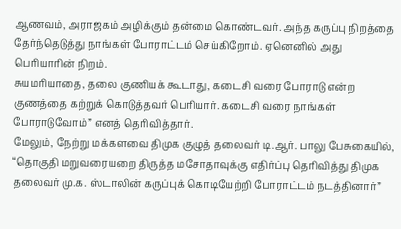ஆணவம், அராஜகம் அழிக்கும் தன்மை கொண்டவர். அந்த கருப்பு நிறத்தை தேர்ந்தெடுத்து நாங்கள் போராட்டம் செய்கிறோம். ஏனெனில் அது பெரியாரின் நிறம்.
சுயமரியாதை, தலை குணியக் கூடாது, கடைசி வரை போராடு என்ற குணத்தை கற்றுக் கொடுத்தவர் பெரியார். கடைசி வரை நாங்கள் போராடுவோம்” எனத் தெரிவித்தார்.
மேலும், நேற்று மக்களவை திமுக குழுத் தலைவர் டி.ஆர். பாலு பேசுகையில், “தொகுதி மறுவரையறை திருத்த மசோதாவுக்கு எதிர்ப்பு தெரிவித்து திமுக தலைவர் மு.க. ஸ்டாலின் கருப்புக் கொடியேற்றி போராட்டம் நடத்தினார்”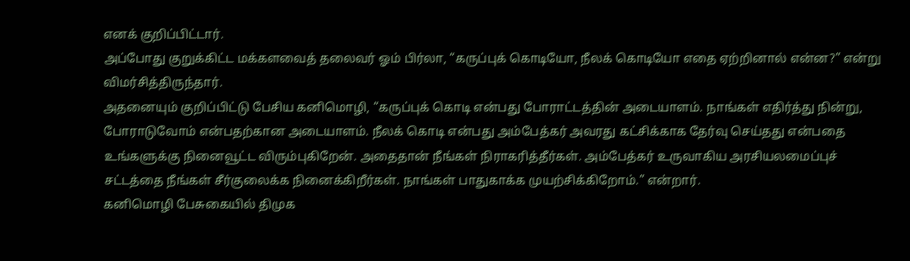எனக் குறிப்பிட்டார்.
அப்போது குறுக்கிட்ட மக்களவைத் தலைவர் ஓம் பிர்லா, “கருப்புக் கொடியோ, நீலக் கொடியோ எதை ஏற்றினால் என்ன?” என்று விமர்சித்திருந்தார்.
அதனையும் குறிப்பிட்டு பேசிய கனிமொழி, “கருப்புக் கொடி என்பது போராட்டத்தின் அடையாளம். நாங்கள் எதிர்த்து நின்று, போராடுவோம் என்பதற்கான அடையாளம். நீலக் கொடி என்பது அம்பேத்கர் அவரது கட்சிக்காக தேர்வு செய்தது என்பதை உங்களுக்கு நினைவூட்ட விரும்புகிறேன். அதைதான் நீங்கள் நிராகரித்தீர்கள். அம்பேத்கர் உருவாகிய அரசியலமைப்புச் சட்டத்தை நீங்கள் சீர்குலைக்க நினைக்கிறீர்கள். நாங்கள் பாதுகாக்க முயற்சிக்கிறோம்.” என்றார்.
கனிமொழி பேசுகையில் திமுக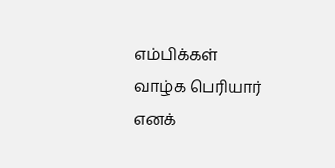எம்பிக்கள் வாழ்க பெரியார் எனக்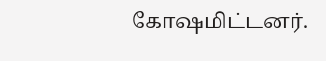கோஷமிட்டனர்.